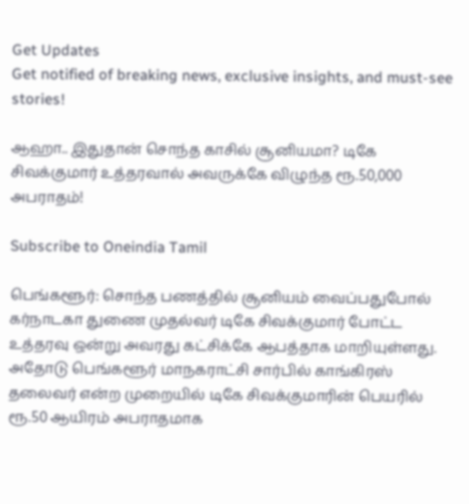Get Updates
Get notified of breaking news, exclusive insights, and must-see stories!

ஆஹா.. இதுதான் சொந்த காசில் சூனியமா? டிகே சிவக்குமார் உத்தரவால் அவருக்கே விழுந்த ரூ.50,000 அபராதம்!

Subscribe to Oneindia Tamil

பெங்களூர்: சொந்த பணத்தில் சூனியம் வைப்பதுபோல் கர்நாடகா துணை முதல்வர் டிகே சிவக்குமார் போட்ட உத்தரவு ஒன்று அவரது கட்சிக்கே ஆபத்தாக மாறியுள்ளது. அதோடு பெங்களூர் மாநகராட்சி சார்பில் காங்கிரஸ் தலைவர் என்ற முறையில் டிகே சிவக்குமாரின் பெயரில் ரூ.50 ஆயிரம் அபராதமாக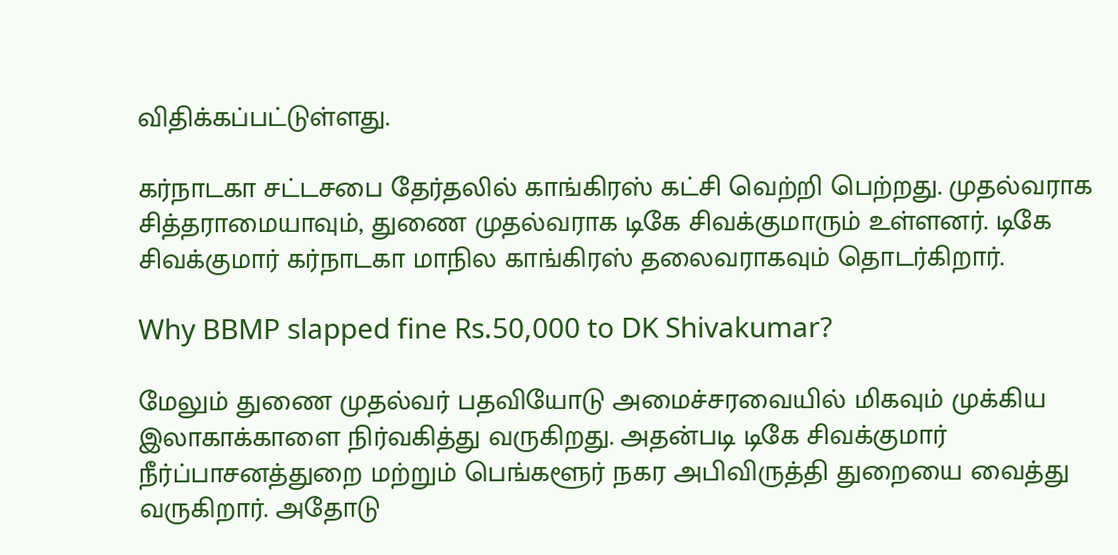விதிக்கப்பட்டுள்ளது.

கர்நாடகா சட்டசபை தேர்தலில் காங்கிரஸ் கட்சி வெற்றி பெற்றது. முதல்வராக சித்தராமையாவும், துணை முதல்வராக டிகே சிவக்குமாரும் உள்ளனர். டிகே சிவக்குமார் கர்நாடகா மாநில காங்கிரஸ் தலைவராகவும் தொடர்கிறார்.

Why BBMP slapped fine Rs.50,000 to DK Shivakumar?

மேலும் துணை முதல்வர் பதவியோடு அமைச்சரவையில் மிகவும் முக்கிய இலாகாக்காளை நிர்வகித்து வருகிறது. அதன்படி டிகே சிவக்குமார் நீர்ப்பாசனத்துறை மற்றும் பெங்களூர் நகர அபிவிருத்தி துறையை வைத்து வருகிறார். அதோடு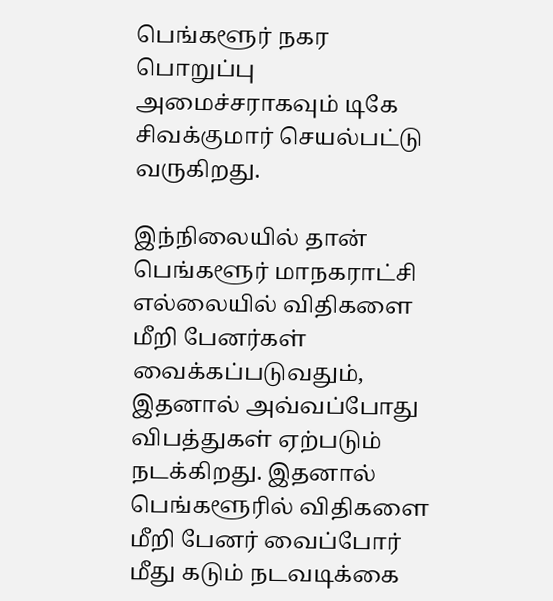பெங்களூர் நகர பொறுப்பு அமைச்சராகவும் டிகே சிவக்குமார் செயல்பட்டு வருகிறது.

இந்நிலையில் தான் பெங்களூர் மாநகராட்சி எல்லையில் விதிகளை மீறி பேனர்கள் வைக்கப்படுவதும், இதனால் அவ்வப்போது விபத்துகள் ஏற்படும் நடக்கிறது. இதனால் பெங்களூரில் விதிகளை மீறி பேனர் வைப்போர் மீது கடும் நடவடிக்கை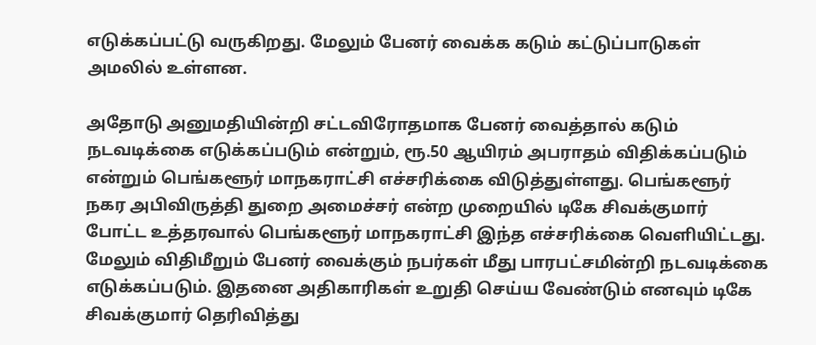எடுக்கப்பட்டு வருகிறது. மேலும் பேனர் வைக்க கடும் கட்டுப்பாடுகள் அமலில் உள்ளன.

அதோடு அனுமதியின்றி சட்டவிரோதமாக பேனர் வைத்தால் கடும் நடவடிக்கை எடுக்கப்படும் என்றும், ரூ.50 ஆயிரம் அபராதம் விதிக்கப்படும் என்றும் பெங்களூர் மாநகராட்சி எச்சரிக்கை விடுத்துள்ளது. பெங்களூர் நகர அபிவிருத்தி துறை அமைச்சர் என்ற முறையில் டிகே சிவக்குமார் போட்ட உத்தரவால் பெங்களூர் மாநகராட்சி இந்த எச்சரிக்கை வெளியிட்டது. மேலும் விதிமீறும் பேனர் வைக்கும் நபர்கள் மீது பாரபட்சமின்றி நடவடிக்கை எடுக்கப்படும். இதனை அதிகாரிகள் உறுதி செய்ய வேண்டும் எனவும் டிகே சிவக்குமார் தெரிவித்து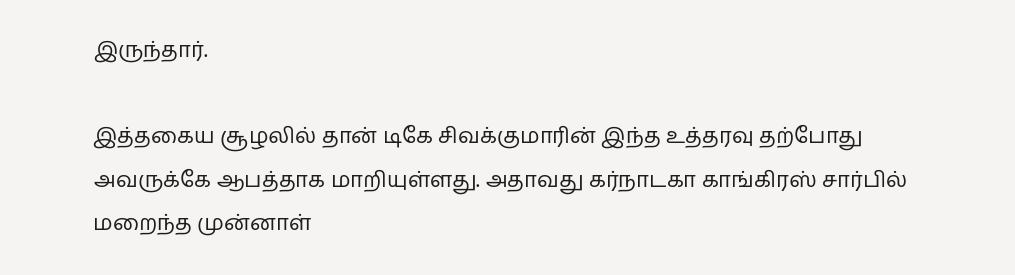இருந்தார்.

இத்தகைய சூழலில் தான் டிகே சிவக்குமாரின் இந்த உத்தரவு தற்போது அவருக்கே ஆபத்தாக மாறியுள்ளது. அதாவது கர்நாடகா காங்கிரஸ் சார்பில் மறைந்த முன்னாள்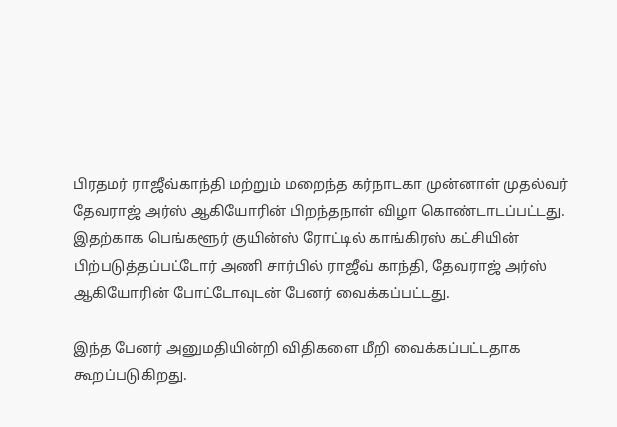பிரதமர் ராஜீவ்காந்தி மற்றும் மறைந்த கர்நாடகா முன்னாள் முதல்வர் தேவராஜ் அர்ஸ் ஆகியோரின் பிறந்தநாள் விழா கொண்டாடப்பட்டது. இதற்காக பெங்களூர் குயின்ஸ் ரோட்டில் காங்கிரஸ் கட்சியின் பிற்படுத்தப்பட்டோர் அணி சார்பில் ராஜீவ் காந்தி, தேவராஜ் அர்ஸ் ஆகியோரின் போட்டோவுடன் பேனர் வைக்கப்பட்டது.

இந்த பேனர் அனுமதியின்றி விதிகளை மீறி வைக்கப்பட்டதாக கூறப்படுகிறது.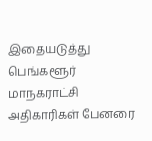இதையடுத்து பெங்களூர் மாநகராட்சி அதிகாரிகள் பேனரை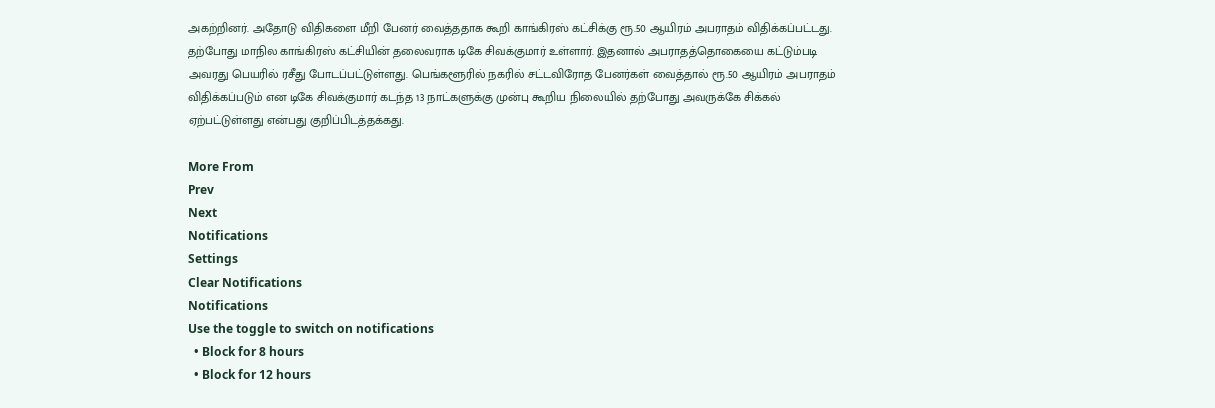அகற்றினர். அதோடு விதிகளை மீறி பேனர் வைத்ததாக கூறி காங்கிரஸ் கட்சிக்கு ரூ.50 ஆயிரம் அபராதம் விதிக்கப்பட்டது. தற்போது மாநில காங்கிரஸ் கட்சியின் தலைவராக டிகே சிவக்குமார் உள்ளார். இதனால் அபராதத்தொகையை கட்டும்படி அவரது பெயரில் ரசீது போடப்பட்டுள்ளது. பெங்களூரில் நகரில் சட்டவிரோத பேனர்கள் வைத்தால் ரூ.50 ஆயிரம் அபராதம் விதிக்கப்படும் என டிகே சிவக்குமார் கடந்த 13 நாட்களுக்கு முன்பு கூறிய நிலையில் தற்போது அவருக்கே சிக்கல் ஏற்பட்டுள்ளது என்பது குறிப்பிடத்தக்கது.

More From
Prev
Next
Notifications
Settings
Clear Notifications
Notifications
Use the toggle to switch on notifications
  • Block for 8 hours
  • Block for 12 hours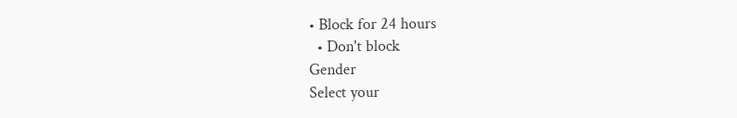• Block for 24 hours
  • Don't block
Gender
Select your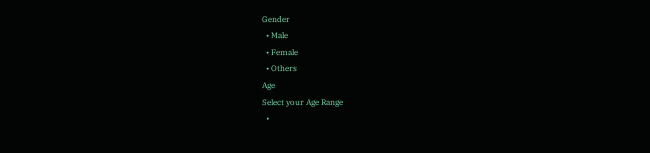Gender
  • Male
  • Female
  • Others
Age
Select your Age Range
  •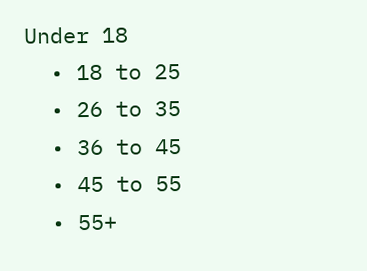Under 18
  • 18 to 25
  • 26 to 35
  • 36 to 45
  • 45 to 55
  • 55+